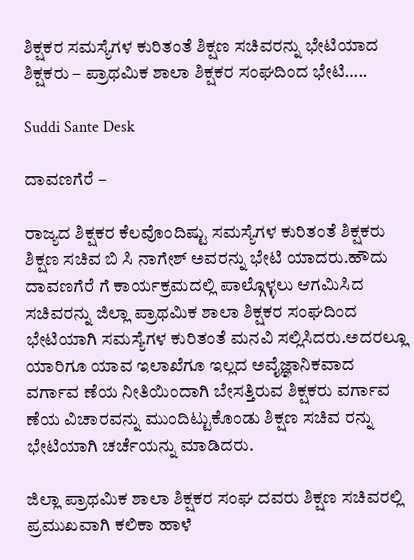ಶಿಕ್ಷಕರ ಸಮಸ್ಯೆಗಳ ಕುರಿತಂತೆ ಶಿಕ್ಷಣ ಸಚಿವರನ್ನು ಭೇಟಿಯಾದ ಶಿಕ್ಷಕರು – ಪ್ರಾಥಮಿಕ ಶಾಲಾ ಶಿಕ್ಷಕರ ಸಂಘದಿಂದ ಭೇಟಿ…..

Suddi Sante Desk

ದಾವಣಗೆರೆ –

ರಾಜ್ಯದ ಶಿಕ್ಷಕರ ಕೆಲವೊಂದಿಷ್ಟು ಸಮಸ್ಯೆಗಳ ಕುರಿತಂತೆ ಶಿಕ್ಷಕರು ಶಿಕ್ಷಣ ಸಚಿವ ಬಿ ಸಿ ನಾಗೇಶ್ ಅವರನ್ನು ಭೇಟಿ ಯಾದರು.ಹೌದು ದಾವಣಗೆರೆ ಗೆ ಕಾರ್ಯಕ್ರಮದಲ್ಲಿ ಪಾಲ್ಗೊಳ್ಳಲು ಆಗಮಿಸಿದ ಸಚಿವರನ್ನು ಜಿಲ್ಲಾ ಪ್ರಾಥಮಿಕ ಶಾಲಾ ಶಿಕ್ಷಕರ ಸಂಘದಿಂದ ಭೇಟಿಯಾಗಿ ಸಮಸ್ಯೆಗಳ ಕುರಿತಂತೆ ಮನವಿ ಸಲ್ಲಿಸಿದರು.ಅದರಲ್ಲೂ ಯಾರಿಗೂ ಯಾವ ಇಲಾಖೆಗೂ ಇಲ್ಲದ ಅವೈಜ್ಞಾನಿಕವಾದ ವರ್ಗಾವ ಣೆಯ ನೀತಿಯಿಂದಾಗಿ ಬೇಸತ್ತಿರುವ ಶಿಕ್ಷಕರು ವರ್ಗಾವ ಣೆಯ ವಿಚಾರವನ್ನು ಮುಂದಿಟ್ಟುಕೊಂಡು ಶಿಕ್ಷಣ ಸಚಿವ ರನ್ನು ಭೇಟಿಯಾಗಿ ಚರ್ಚೆಯನ್ನು ಮಾಡಿದರು.

ಜಿಲ್ಲಾ ಪ್ರಾಥಮಿಕ ಶಾಲಾ ಶಿಕ್ಷಕರ ಸಂಘ ದವರು ಶಿಕ್ಷಣ ಸಚಿವರಲ್ಲಿ ಪ್ರಮುಖವಾಗಿ ಕಲಿಕಾ ಹಾಳೆ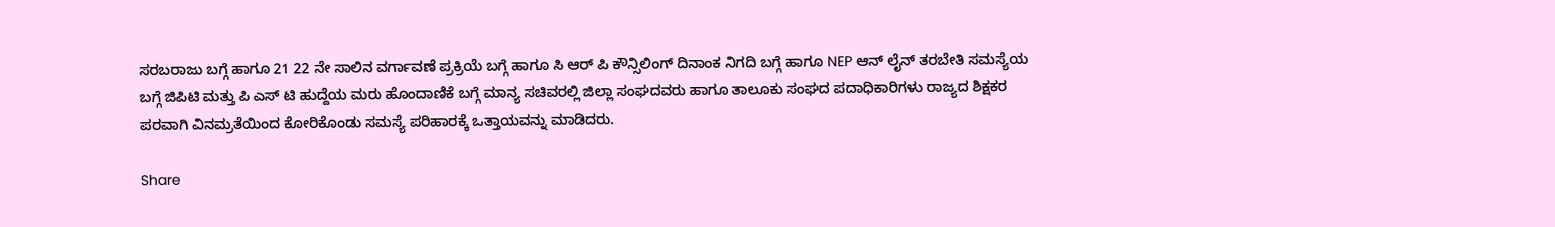ಸರಬರಾಜು ಬಗ್ಗೆ ಹಾಗೂ 21 22 ನೇ ಸಾಲಿನ ವರ್ಗಾವಣೆ ಪ್ರಕ್ರಿಯೆ ಬಗ್ಗೆ ಹಾಗೂ ಸಿ ಆರ್ ಪಿ ಕೌನ್ಸಿಲಿಂಗ್ ದಿನಾಂಕ ನಿಗದಿ ಬಗ್ಗೆ ಹಾಗೂ NEP ಆನ್ ಲೈನ್ ತರಬೇತಿ ಸಮಸ್ಯೆಯ ಬಗ್ಗೆ ಜಿಪಿಟಿ ಮತ್ತು ಪಿ ಎಸ್ ಟಿ ಹುದ್ದೆಯ ಮರು ಹೊಂದಾಣಿಕೆ ಬಗ್ಗೆ ಮಾನ್ಯ ಸಚಿವರಲ್ಲಿ ಜಿಲ್ಲಾ ಸಂಘದವರು ಹಾಗೂ ತಾಲೂಕು ಸಂಘದ ಪದಾಧಿಕಾರಿಗಳು ರಾಜ್ಯದ ಶಿಕ್ಷಕರ ಪರವಾಗಿ ವಿನಮ್ರತೆಯಿಂದ ಕೋರಿಕೊಂಡು ಸಮಸ್ಯೆ ಪರಿಹಾರಕ್ಕೆ ಒತ್ತಾಯವನ್ನು ಮಾಡಿದರು.

Share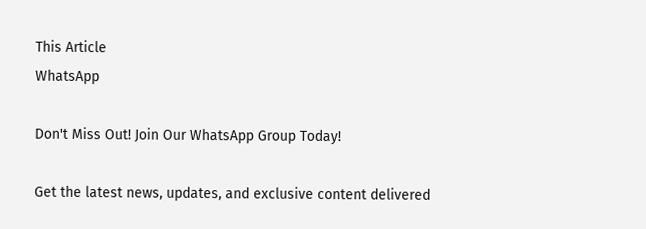This Article
WhatsApp

Don't Miss Out! Join Our WhatsApp Group Today!

Get the latest news, updates, and exclusive content delivered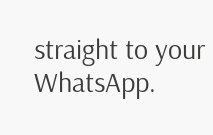straight to your WhatsApp.